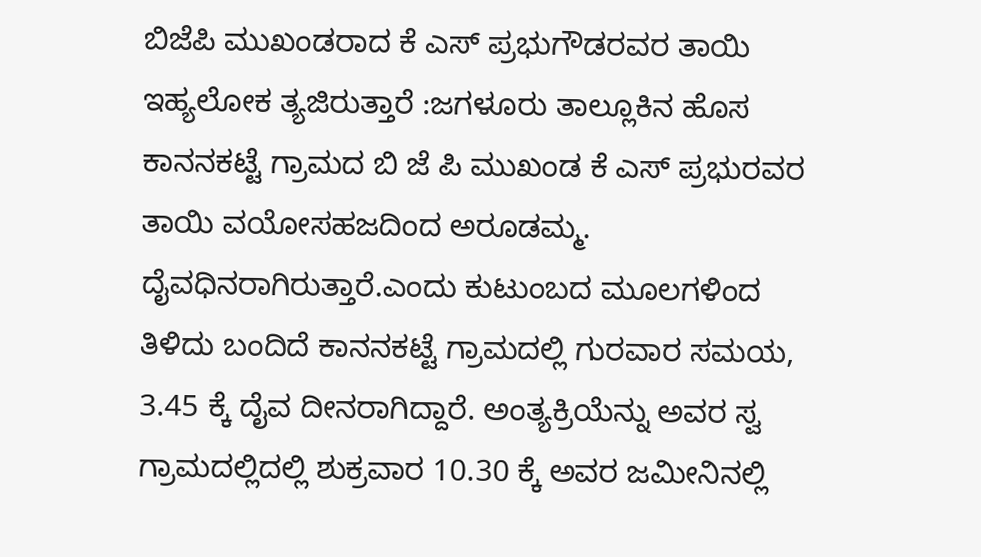ಬಿಜೆಪಿ ಮುಖಂಡರಾದ ಕೆ ಎಸ್ ಪ್ರಭುಗೌಡರವರ ತಾಯಿ ಇಹ್ಯಲೋಕ ‌ತ್ಯಜಿರುತ್ತಾರೆ :ಜಗಳೂರು ತಾಲ್ಲೂಕಿನ ಹೊಸ ಕಾನನಕಟ್ಟೆ ಗ್ರಾಮದ ಬಿ ಜೆ ಪಿ ಮುಖಂಡ ಕೆ ಎಸ್ ಪ್ರಭುರವರ ತಾಯಿ ವಯೋಸಹಜದಿಂದ ಅರೂಡಮ್ಮ. ದೈವಧಿನರಾಗಿರುತ್ತಾರೆ.ಎಂದು ಕುಟುಂಬದ ಮೂಲಗಳಿಂದ ತಿಳಿದು ಬಂದಿದೆ ಕಾನನಕಟ್ಟೆ ಗ್ರಾಮದಲ್ಲಿ ಗುರವಾರ ಸಮಯ, 3.45 ಕ್ಕೆ ದೈವ ದೀನರಾಗಿದ್ದಾರೆ. ಅಂತ್ಯಕ್ರಿಯೆನ್ನು ಅವರ ಸ್ವ ಗ್ರಾಮದಲ್ಲಿದಲ್ಲಿ ಶುಕ್ರವಾರ 10.30 ಕ್ಕೆ ಅವರ ಜಮೀನಿನಲ್ಲಿ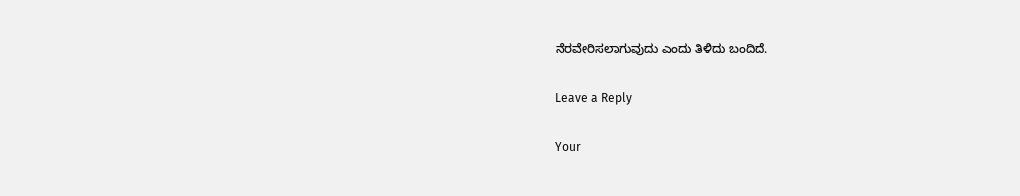ನೆರವೇರಿಸಲಾಗುವುದು ಎಂದು ತಿಳಿದು ಬಂದಿದೆ.

Leave a Reply

Your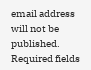email address will not be published. Required fields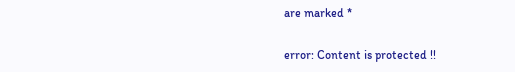are marked *

error: Content is protected !!